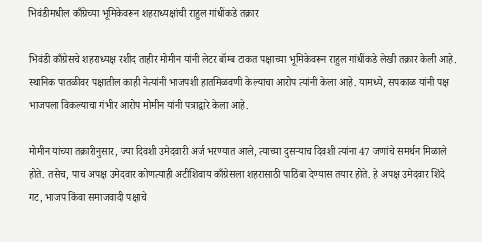भिवंडीमधील काँग्रेच्या भूमिकेवरून शहराध्यक्षांची राहुल गांधींकडे तक्रार

भिवंडी काँग्रेसचे शहराध्यक्ष रशीद ताहीर मोमीन यांनी लेटर बॉम्ब टाकत पक्षाच्या भूमिकेवरून राहुल गांधींकडे लेखी तक्रार केली आहे. स्थानिक पातळीवर पक्षातील काही नेत्यांनी भाजपशी हातमिळवणी केल्याचा आरोप त्यांनी केला आहे. यामध्ये, सपकाळ यांनी पक्ष भाजपला विकल्याचा गंभीर आरोप मोमीन यांनी पत्राद्वारे केला आहे.

मोमीन यांच्या तक्रारीनुसार, ज्या दिवशी उमेदवारी अर्ज भरण्यात आले, त्याच्या दुसऱ्याच दिवशी त्यांना 47 जणांचे समर्थन मिळाले होते. तसेच, पाच अपक्ष उमेदवार कोणत्याही अटीशिवाय काँग्रेसला शहरासाठी पाठिंबा देण्यास तयार होते. हे अपक्ष उमेदवार शिंदे गट, भाजप किंवा समाजवादी पक्षाचे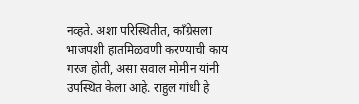नव्हते. अशा परिस्थितीत, काँग्रेसला भाजपशी हातमिळवणी करण्याची काय गरज होती, असा सवाल मोमीन यांनी उपस्थित केला आहे. राहुल गांधी हे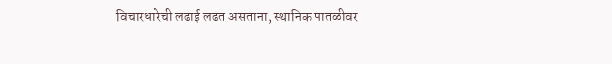विचारधारेची लढाई लढत असताना, स्थानिक पातळीवर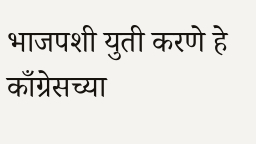भाजपशी युती करणे हे काँग्रेसच्या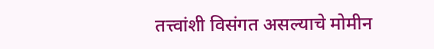तत्त्वांशी विसंगत असल्याचे मोमीन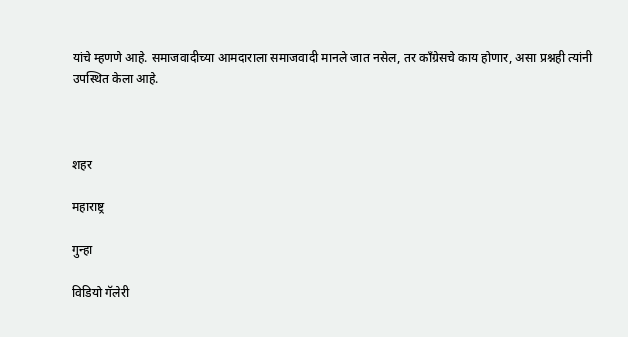यांचे म्हणणे आहे. समाजवादीच्या आमदाराला समाजवादी मानले जात नसेल, तर काँग्रेसचे काय होणार, असा प्रश्नही त्यांनी उपस्थित केला आहे.



शहर

महाराष्ट्र

गुन्हा

विडियो गॅलेरी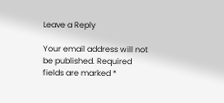Leave a Reply

Your email address will not be published. Required fields are marked *